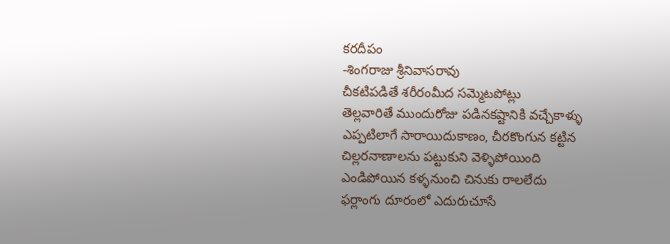కరదీపం
-శింగరాజు శ్రీనివాసరావు
చీకటిపడితే శరీరంమీద సమ్మెటపోట్లు
తెల్లవారితే ముందురోజు పడినకష్టానికి వచ్చేకాళ్ళు
ఎప్పటిలాగే సారాయిదుకాణం, చీరకొంగున కట్టిన
చిల్లరనాణాలను పట్టుకుని వెళ్ళిపోయింది
ఎండిపోయిన కళ్ళనుంచి చినుకు రాలలేదు
ఫర్లాంగు దూరంలో ఎదురుచూసే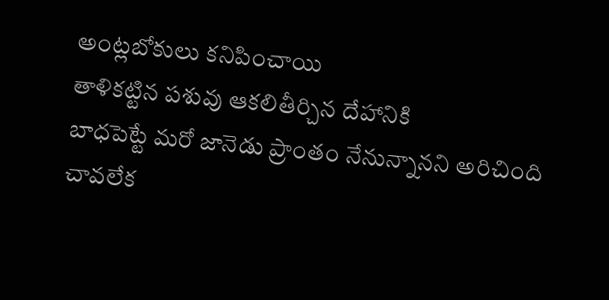అంట్లబోకులు కనిపించాయి
తాళికట్టిన పశువు ఆకలితీర్చిన దేహానికి
బాధపెట్టే మరో జానెడు ప్రాంతం నేనున్నానని అరిచింది
చావలేక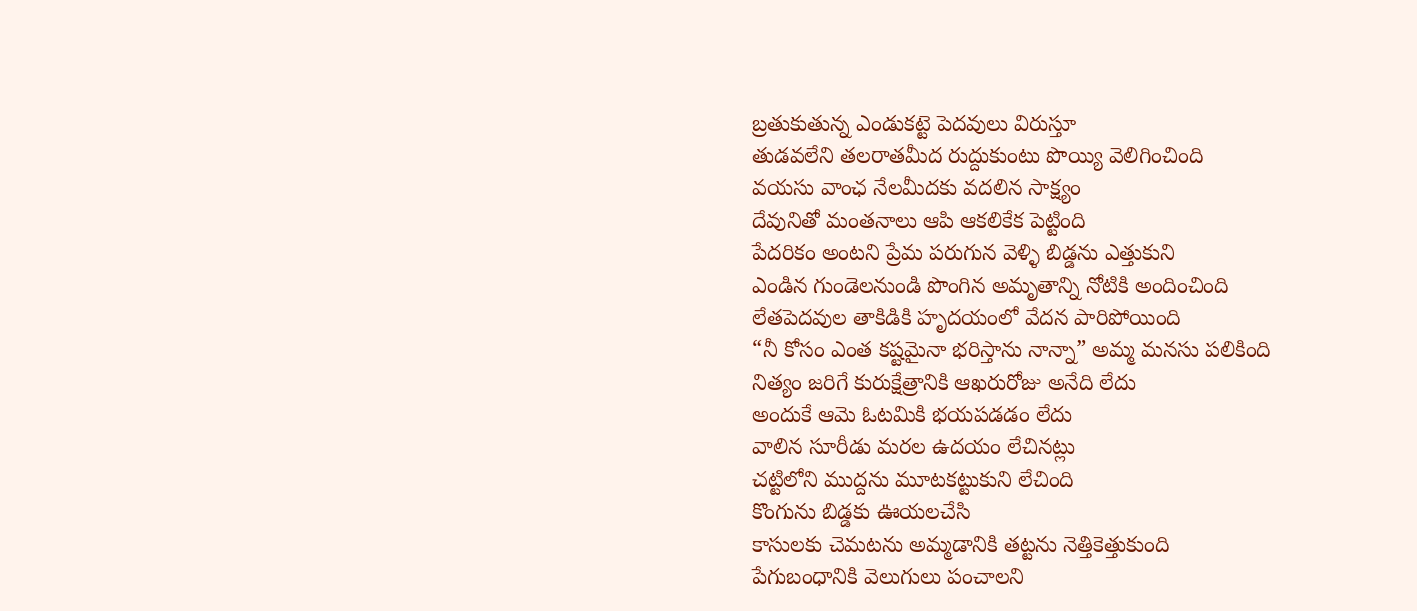బ్రతుకుతున్న ఎండుకట్టె పెదవులు విరుస్తూ
తుడవలేని తలరాతమీద రుద్దుకుంటు పొయ్యి వెలిగించింది
వయసు వాంఛ నేలమీదకు వదలిన సాక్ష్యం
దేవునితో మంతనాలు ఆపి ఆకలికేక పెట్టింది
పేదరికం అంటని ప్రేమ పరుగున వెళ్ళి బిడ్డను ఎత్తుకుని
ఎండిన గుండెలనుండి పొంగిన అమృతాన్ని నోటికి అందించింది
లేతపెదవుల తాకిడికి హృదయంలో వేదన పారిపోయింది
“నీ కోసం ఎంత కష్టమైనా భరిస్తాను నాన్నా” అమ్మ మనసు పలికింది
నిత్యం జరిగే కురుక్షేత్రానికి ఆఖరురోజు అనేది లేదు
అందుకే ఆమె ఓటమికి భయపడడం లేదు
వాలిన సూరీడు మరల ఉదయం లేచినట్లు
చట్టిలోని ముద్దను మూటకట్టుకుని లేచింది
కొంగును బిడ్డకు ఊయలచేసి
కాసులకు చెమటను అమ్మడానికి తట్టను నెత్తికెత్తుకుంది
పేగుబంధానికి వెలుగులు పంచాలని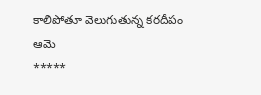కాలిపోతూ వెలుగుతున్న కరదీపం ఆమె
*****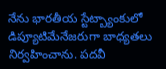నేను భారతీయ స్టేట్బ్యాంకులో డిప్యూటిమేనేజరుగా బాధ్యతలు నిర్వహించాను. పదవీ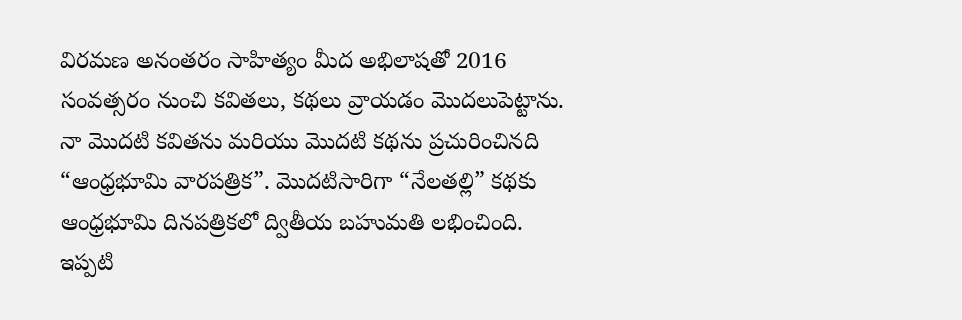విరమణ అనంతరం సాహిత్యం మీద అభిలాషతో 2016 సంవత్సరం నుంచి కవితలు, కథలు వ్రాయడం మొదలుపెట్టాను. నా మొదటి కవితను మరియు మొదటి కథను ప్రచురించినది “ఆంధ్రభూమి వారపత్రిక”. మొదటిసారిగా “నేలతల్లి” కథకు ఆంధ్రభూమి దినపత్రికలో ద్వితీయ బహుమతి లభించింది. ఇప్పటి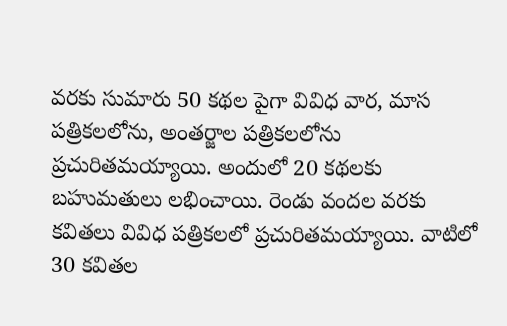వరకు సుమారు 50 కథల పైగా వివిధ వార, మాస పత్రికలలోను, అంతర్జాల పత్రికలలోను ప్రచురితమయ్యాయి. అందులో 20 కథలకు బహుమతులు లభించాయి. రెండు వందల వరకు కవితలు వివిధ పత్రికలలో ప్రచురితమయ్యాయి. వాటిలో 30 కవితల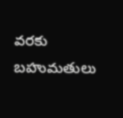వరకు బహుమతులు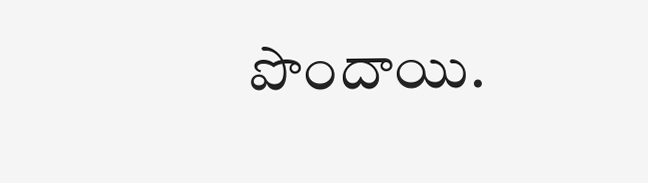పొందాయి.